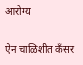आरोग्य

ऐन चाळिशीत कँसर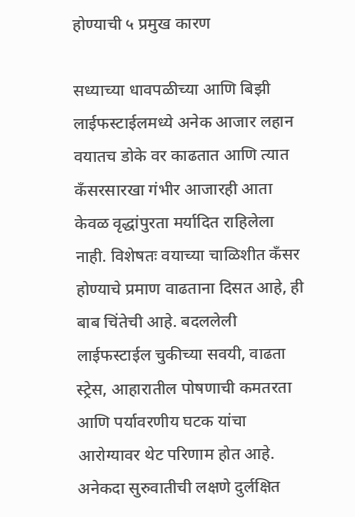होण्याची ५ प्रमुख कारण

सध्याच्या धावपळीच्या आणि बिझी लाईफस्टाईलमध्ये अनेक आजार लहान वयातच डोके वर काढतात आणि त्यात कँसरसारखा गंभीर आजारही आता केवळ वृद्धांपुरता मर्यादित राहिलेला नाही. विशेषतः वयाच्या चाळिशीत कँसर होण्याचे प्रमाण वाढताना दिसत आहे, ही बाब चिंतेची आहे. बदललेली लाईफस्टाईल चुकीच्या सवयी, वाढता स्ट्रेस, आहारातील पोषणाची कमतरता आणि पर्यावरणीय घटक यांचा आरोग्यावर थेट परिणाम होत आहे. अनेकदा सुरुवातीची लक्षणे दुर्लक्षित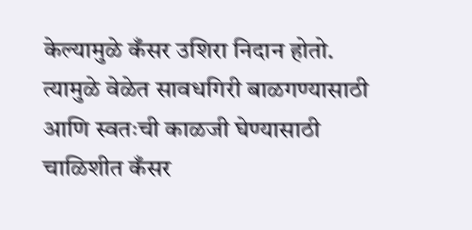केल्यामुळे कँसर उशिरा निदान होतो. त्यामुळे वेळेत सावधगिरी बाळगण्यासाठी आणि स्वतःची काळजी घेण्यासाठी चाळिशीत कँसर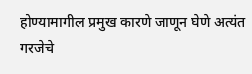होण्यामागील प्रमुख कारणे जाणून घेणे अत्यंत गरजेचे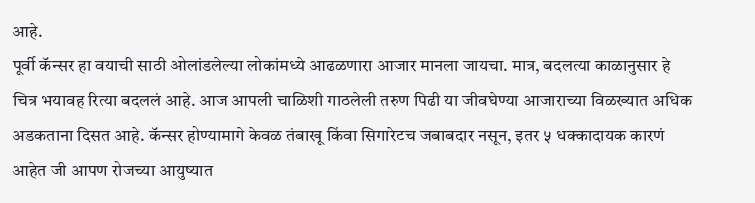आहे.
पूर्वी कॅन्सर हा वयाची साठी ओलांडलेल्या लोकांमध्ये आढळणारा आजार मानला जायचा. मात्र, बदलत्या काळानुसार हे चित्र भयावह रित्या बदललं आहे. आज आपली चाळिशी गाठलेली तरुण पिढी या जीवघेण्या आजाराच्या विळख्यात अधिक अडकताना दिसत आहे. कॅन्सर होण्यामागे केवळ तंबाखू किंवा सिगारेटच जबाबदार नसून, इतर ५ धक्कादायक कारणं आहेत जी आपण रोजच्या आयुष्यात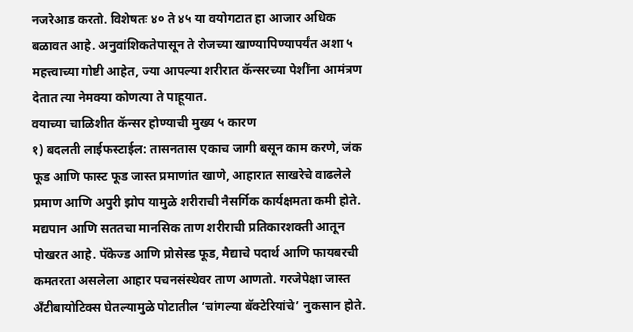नजरेआड करतो. विशेषतः ४० ते ४५ या वयोगटात हा आजार अधिक बळावत आहे. अनुवांशिकतेपासून ते रोजच्या खाण्यापिण्यापर्यंत अशा ५ महत्त्वाच्या गोष्टी आहेत, ज्या आपल्या शरीरात कॅन्सरच्या पेशींना आमंत्रण देतात त्या नेमक्या कोणत्या ते पाहूयात.
वयाच्या चाळिशीत कॅन्सर होण्याची मुख्य ५ कारण
१) बदलती लाईफस्टाईल: तासनतास एकाच जागी बसून काम करणे, जंक फूड आणि फास्ट फूड जास्त प्रमाणांत खाणे, आहारात साखरेचे वाढलेले प्रमाण आणि अपुरी झोप यामुळे शरीराची नैसर्गिक कार्यक्षमता कमी होते. मद्यपान आणि सततचा मानसिक ताण शरीराची प्रतिकारशक्ती आतून पोखरत आहे. पॅकेज्ड आणि प्रोसेस्ड फूड, मैद्याचे पदार्थ आणि फायबरची कमतरता असलेला आहार पचनसंस्थेवर ताण आणतो. गरजेपेक्षा जास्त अँटीबायोटिक्स घेतल्यामुळे पोटातील ‘चांगल्या बॅक्टेरियांचे’ नुकसान होते.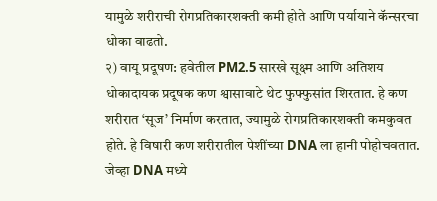यामुळे शरीराची रोगप्रतिकारशक्ती कमी होते आणि पर्यायाने कॅन्सरचा धोका वाढतो.
२) वायू प्रदूषण: हवेतील PM2.5 सारखे सूक्ष्म आणि अतिशय धोकादायक प्रदूषक कण श्वासावाटे थेट फुफ्फुसांत शिरतात. हे कण शरीरात ‘सूज’ निर्माण करतात, ज्यामुळे रोगप्रतिकारशक्ती कमकुवत होते. हे विषारी कण शरीरातील पेशींच्या DNA ला हानी पोहोचवतात. जेव्हा DNA मध्ये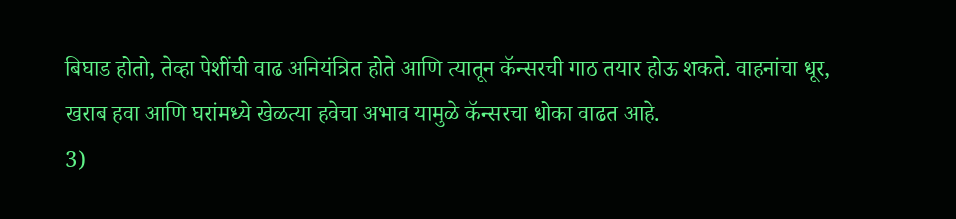बिघाड होतो, तेव्हा पेशींची वाढ अनियंत्रित होते आणि त्यातून कॅन्सरची गाठ तयार होऊ शकते. वाहनांचा धूर, खराब हवा आणि घरांमध्ये खेळत्या हवेचा अभाव यामुळे कॅन्सरचा धोका वाढत आहे.
3)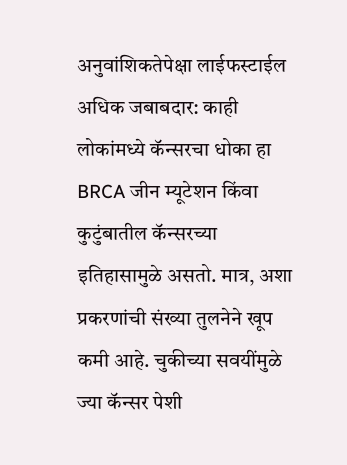अनुवांशिकतेपेक्षा लाईफस्टाईल अधिक जबाबदार: काही लोकांमध्ये कॅन्सरचा धोका हा BRCA जीन म्यूटेशन किंवा कुटुंबातील कॅन्सरच्या इतिहासामुळे असतो. मात्र, अशा प्रकरणांची संख्या तुलनेने खूप कमी आहे. चुकीच्या सवयींमुळे ज्या कॅन्सर पेशी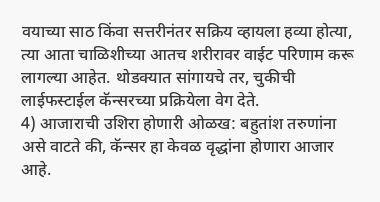वयाच्या साठ किंवा सत्तरीनंतर सक्रिय व्हायला हव्या होत्या, त्या आता चाळिशीच्या आतच शरीरावर वाईट परिणाम करू लागल्या आहेत. थोडक्यात सांगायचे तर, चुकीची लाईफस्टाईल कॅन्सरच्या प्रक्रियेला वेग देते.
4) आजाराची उशिरा होणारी ओळख: बहुतांश तरुणांना असे वाटते की, कॅन्सर हा केवळ वृद्धांना होणारा आजार आहे.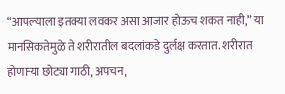“आपल्याला इतक्या लवकर असा आजार होऊच शकत नाही,” या मानसिकतेमुळे ते शरीरातील बदलांकडे दुर्लक्ष करतात. शरीरात होणाऱ्या छोट्या गाठी, अपचन,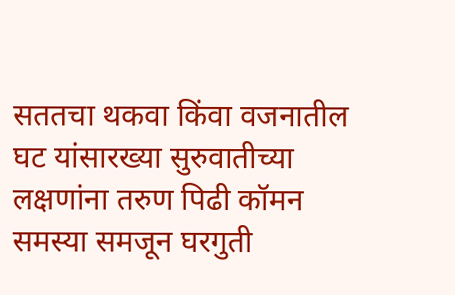सततचा थकवा किंवा वजनातील घट यांसारख्या सुरुवातीच्या लक्षणांना तरुण पिढी कॉमन समस्या समजून घरगुती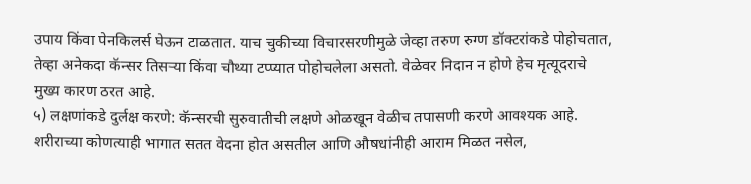उपाय किंवा पेनकिलर्स घेऊन टाळतात. याच चुकीच्या विचारसरणीमुळे जेव्हा तरुण रुग्ण डॉक्टरांकडे पोहोचतात, तेव्हा अनेकदा कॅन्सर तिसऱ्या किंवा चौथ्या टप्प्यात पोहोचलेला असतो. वेळेवर निदान न होणे हेच मृत्यूदराचे मुख्य कारण ठरत आहे.
५) लक्षणांकडे दुर्लक्ष करणे: कॅन्सरची सुरुवातीची लक्षणे ओळखून वेळीच तपासणी करणे आवश्यक आहे. शरीराच्या कोणत्याही भागात सतत वेदना होत असतील आणि औषधांनीही आराम मिळत नसेल,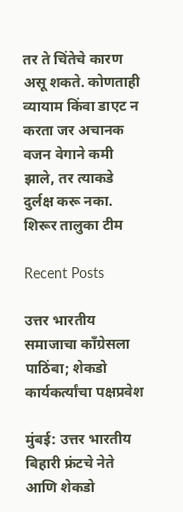तर ते चिंतेचे कारण असू शकते. कोणताही व्यायाम किंवा डाएट न करता जर अचानक वजन वेगाने कमी झाले, तर त्याकडे दुर्लक्ष करू नका.
शिरूर तालुका टीम

Recent Posts

उत्तर भारतीय समाजाचा काँग्रेसला पाठिंबा; शेकडो कार्यकर्त्यांचा पक्षप्रवेश

मुंबई: उत्तर भारतीय बिहारी फ्रंटचे नेते आणि शेकडो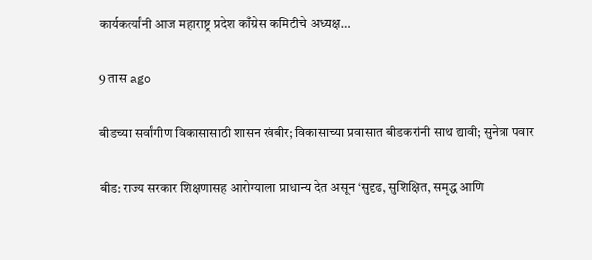कार्यकर्त्यांनी आज महाराष्ट्र प्रदेश काँग्रेस कमिटीचे अध्यक्ष…

9 तास ago

बीडच्या सर्वांगीण विकासासाठी शासन खंबीर; विकासाच्या प्रवासात बीडकरांनी साथ द्यावी; सुनेत्रा पवार

बीड: राज्य सरकार शिक्षणासह आरोग्याला प्राधान्य देत असून ‘सुदृढ, सुशिक्षित, समृद्ध आणि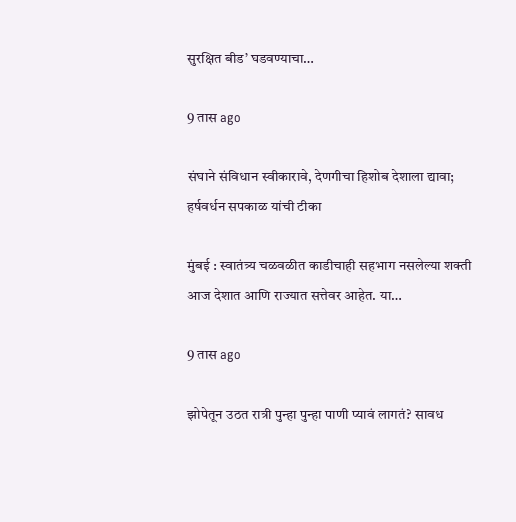सुरक्षित बीड’ घडवण्याचा…

9 तास ago

संघाने संविधान स्वीकारावे, देणगीचा हिशोब देशाला द्यावा; हर्षवर्धन सपकाळ यांची टीका

मुंबई : स्वातंत्र्य चळवळीत काडीचाही सहभाग नसलेल्या शक्ती आज देशात आणि राज्यात सत्तेवर आहेत. या…

9 तास ago

झोपेतून उठत रात्री पुन्हा पुन्हा पाणी प्यावं लागतं? सावध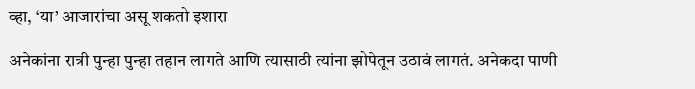व्हा, ‘या’ आजारांचा असू शकतो इशारा

अनेकांना रात्री पुन्हा पुन्हा तहान लागते आणि त्यासाठी त्यांना झोपेतून उठावं लागतं. अनेकदा पाणी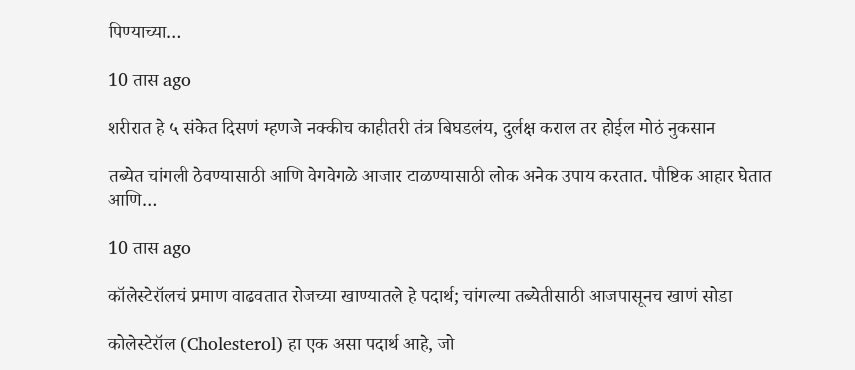पिण्याच्या…

10 तास ago

शरीरात हे ५ संकेत दिसणं म्हणजे नक्कीच काहीतरी तंत्र बिघडलंय, दुर्लक्ष कराल तर होईल मोठं नुकसान

तब्येत चांगली ठेवण्यासाठी आणि वेगवेगळे आजार टाळण्यासाठी लोक अनेक उपाय करतात. पौष्टिक आहार घेतात आणि…

10 तास ago

कॉलेस्टेरॉलचं प्रमाण वाढवतात रोजच्या खाण्यातले हे पदार्थ; चांगल्या तब्येतीसाठी आजपासूनच खाणं सोडा

कोलेस्टेरॉल (Cholesterol) हा एक असा पदार्थ आहे, जो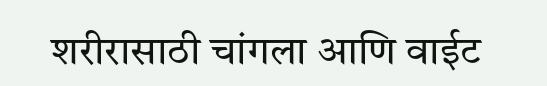शरीरासाठी चांगला आणि वाईट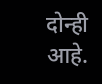दोन्ही आहे.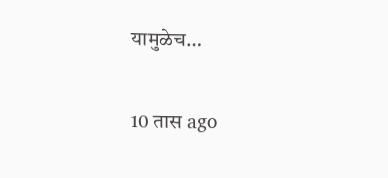यामुळेच…

10 तास ago